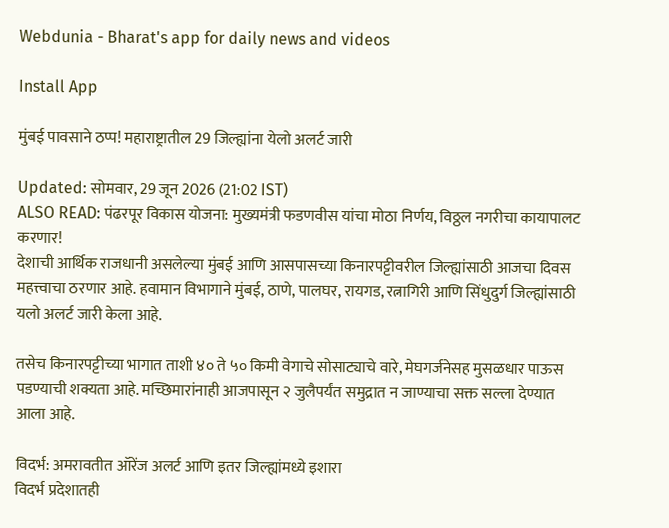Webdunia - Bharat's app for daily news and videos

Install App

मुंबई पावसाने ठप्प! महाराष्ट्रातील 29 जिल्ह्यांना येलो अलर्ट जारी

Updated: सोमवार, 29 जून 2026 (21:02 IST)
ALSO READ: पंढरपूर विकास योजना: मुख्यमंत्री फडणवीस यांचा मोठा निर्णय, विठ्ठल नगरीचा कायापालट करणार!
देशाची आर्थिक राजधानी असलेल्या मुंबई आणि आसपासच्या किनारपट्टीवरील जिल्ह्यांसाठी आजचा दिवस महत्त्वाचा ठरणार आहे. हवामान विभागाने मुंबई, ठाणे, पालघर, रायगड, रत्नागिरी आणि सिंधुदुर्ग जिल्ह्यांसाठी यलो अलर्ट जारी केला आहे.

तसेच किनारपट्टीच्या भागात ताशी ४० ते ५० किमी वेगाचे सोसाट्याचे वारे, मेघगर्जनेसह मुसळधार पाऊस पडण्याची शक्यता आहे. मच्छिमारांनाही आजपासून २ जुलैपर्यंत समुद्रात न जाण्याचा सक्त सल्ला देण्यात आला आहे.

विदर्भ: अमरावतीत ऑरेंज अलर्ट आणि इतर जिल्ह्यांमध्ये इशारा
विदर्भ प्रदेशातही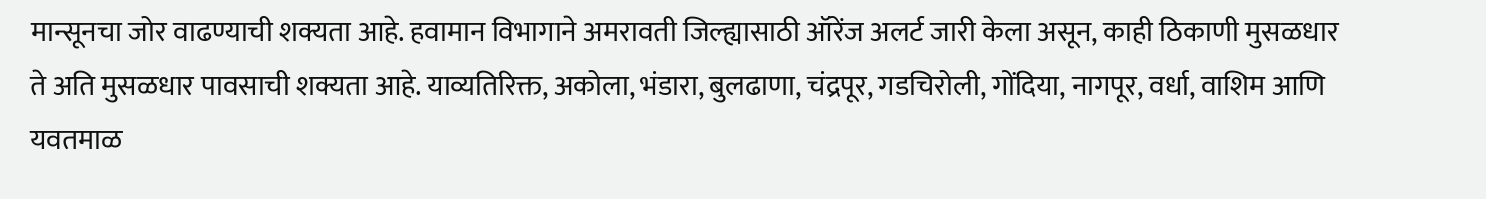मान्सूनचा जोर वाढण्याची शक्यता आहे. हवामान विभागाने अमरावती जिल्ह्यासाठी ऑरेंज अलर्ट जारी केला असून, काही ठिकाणी मुसळधार ते अति मुसळधार पावसाची शक्यता आहे. याव्यतिरिक्त, अकोला, भंडारा, बुलढाणा, चंद्रपूर, गडचिरोली, गोंदिया, नागपूर, वर्धा, वाशिम आणि यवतमाळ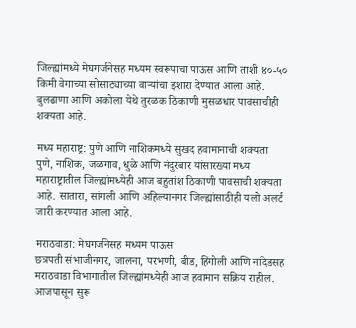जिल्ह्यांमध्ये मेघगर्जनेसह मध्यम स्वरूपाचा पाऊस आणि ताशी ४०-५० किमी वेगाच्या सोसाट्याच्या वाऱ्यांचा इशारा देण्यात आला आहे. बुलढाणा आणि अकोला येथे तुरळक ठिकाणी मुसळधार पावसाचीही शक्यता आहे.

मध्य महाराष्ट्र: पुणे आणि नाशिकमध्ये सुखद हवामानाची शक्यता
पुणे, नाशिक, जळगाव, धुळे आणि नंदुरबार यांसारख्या मध्य महाराष्ट्रातील जिल्ह्यांमध्येही आज बहुतांश ठिकाणी पावसाची शक्यता आहे. सातारा, सांगली आणि अहिल्यानगर जिल्ह्यांसाठीही यलो अलर्ट जारी करण्यात आला आहे.

मराठवाडा: मेघगर्जनेसह मध्यम पाऊस
छत्रपती संभाजीनगर, जालना, परभणी, बीड, हिंगोली आणि नांदेडसह मराठवाडा विभागातील जिल्ह्यांमध्येही आज हवामान सक्रिय राहील. आजपासून सुरू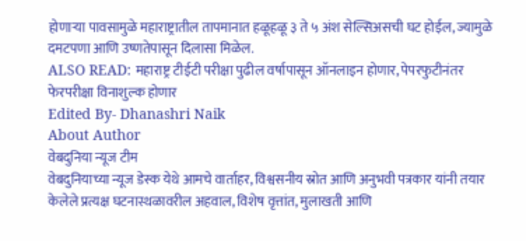होणाऱ्या पावसामुळे महाराष्ट्रातील तापमानात हळूहळू ३ ते ५ अंश सेल्सिअसची घट होईल, ज्यामुळे दमटपणा आणि उष्णतेपासून दिलासा मिळेल.
ALSO READ: महाराष्ट्र टीईटी परीक्षा पुढील वर्षापासून ऑनलाइन होणार, पेपरफुटीनंतर फेरपरीक्षा विनाशुल्क होणार
Edited By- Dhanashri Naik
About Author
वेबदुनिया न्यूज टीम
वेबदुनियाच्या न्यूज डेस्क येथे आमचे वार्ताहर, विश्वसनीय स्रोत आणि अनुभवी पत्रकार यांनी तयार केलेले प्रत्यक्ष घटनास्थळावरील अहवाल, विशेष वृत्तांत, मुलाखती आणि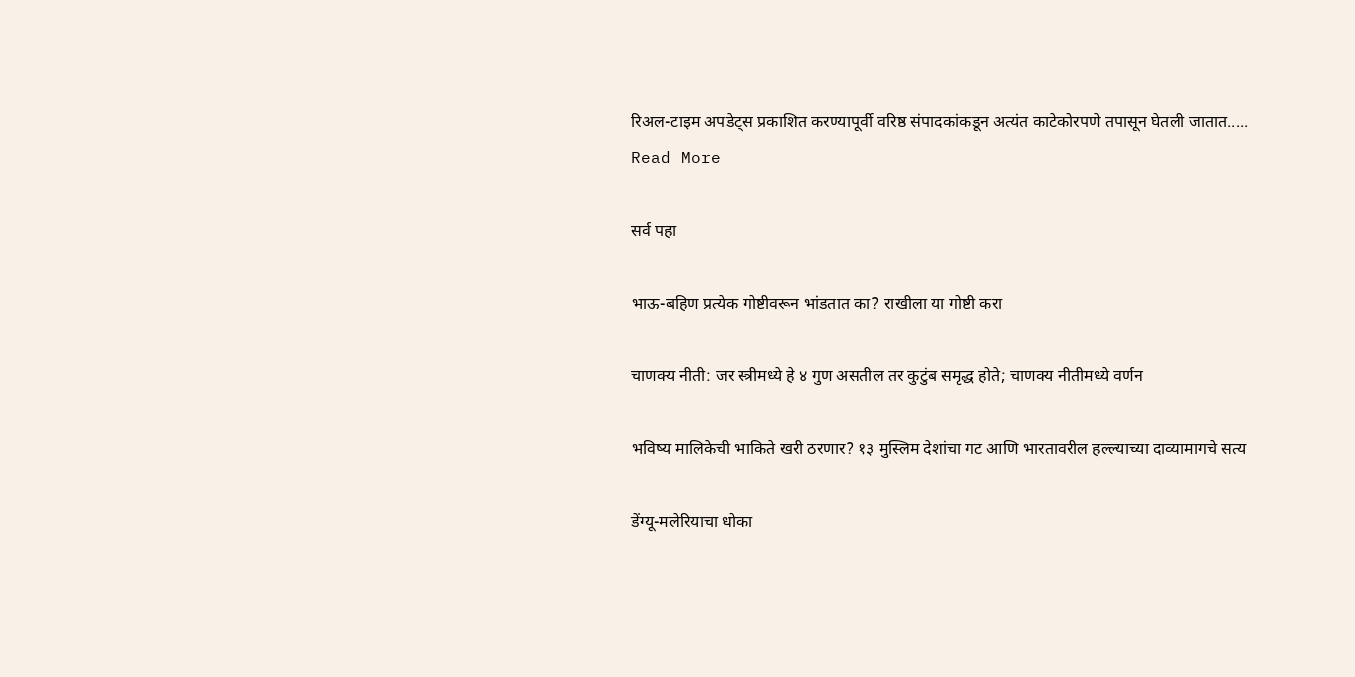रिअल-टाइम अपडेट्स प्रकाशित करण्यापूर्वी वरिष्ठ संपादकांकडून अत्यंत काटेकोरपणे तपासून घेतली जातात..... Read More

सर्व पहा

भाऊ-बहिण प्रत्येक गोष्टीवरून भांडतात का? राखीला या गोष्टी करा

चाणक्य नीती: जर स्त्रीमध्ये हे ४ गुण असतील तर कुटुंब समृद्ध होते; चाणक्य नीतीमध्ये वर्णन

भविष्य मालिकेची भाकिते खरी ठरणार? १३ मुस्लिम देशांचा गट आणि भारतावरील हल्ल्याच्या दाव्यामागचे सत्य

डेंग्यू-मलेरियाचा धोका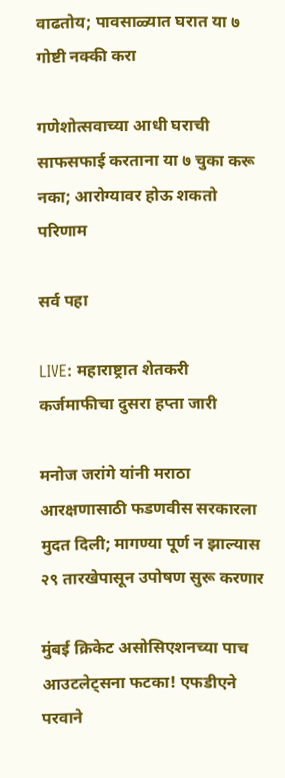वाढतोय; पावसाळ्यात घरात या ७ गोष्टी नक्की करा

गणेशोत्सवाच्या आधी घराची साफसफाई करताना या ७ चुका करू नका; आरोग्यावर होऊ शकतो परिणाम

सर्व पहा

LIVE: महाराष्ट्रात शेतकरी कर्जमाफीचा दुसरा हप्ता जारी

मनोज जरांगे यांनी मराठा आरक्षणासाठी फडणवीस सरकारला मुदत दिली; मागण्या पूर्ण न झाल्यास २९ तारखेपासून उपोषण सुरू करणार

मुंबई क्रिकेट असोसिएशनच्या पाच आउटलेट्सना फटका! एफडीएने परवाने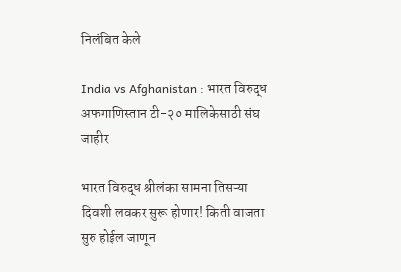निलंबित केले

India vs Afghanistan : भारत विरुद्ध अफगाणिस्तान टी-२० मालिकेसाठी संघ जाहीर

भारत विरुद्ध श्रीलंका सामना तिसऱ्या दिवशी लवकर सुरू होणार! किती वाजता सुरु होईल जाणून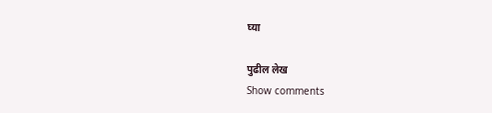घ्या

पुढील लेख
Show comments